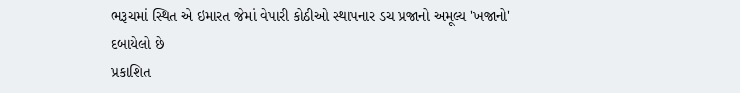ભરૂચમાં સ્થિત એ ઇમારત જેમાં વેપારી કોઠીઓ સ્થાપનાર ડચ પ્રજાનો અમૂલ્ય 'ખજાનો' દબાયેલો છે
પ્રકાશિત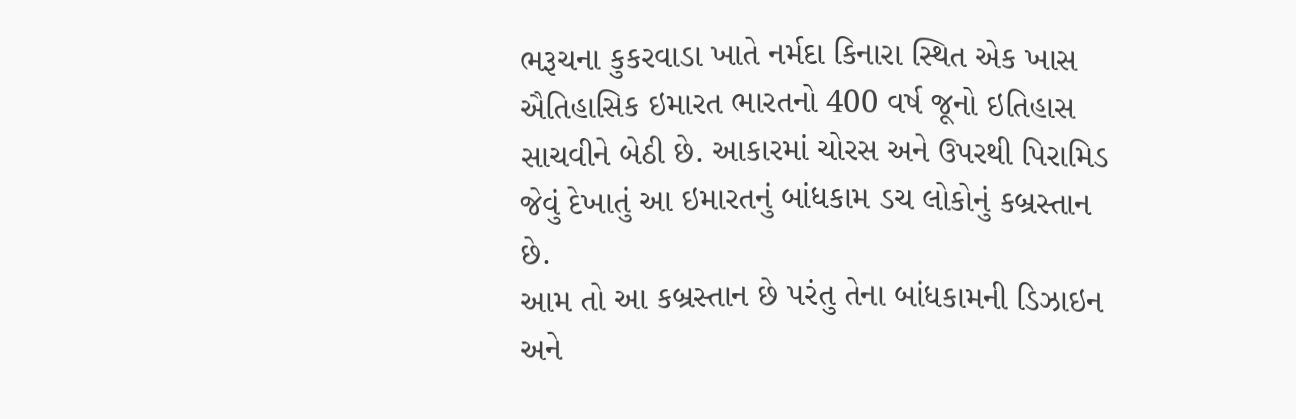ભરૂચના કુકરવાડા ખાતે નર્મદા કિનારા સ્થિત એક ખાસ ઐતિહાસિક ઇમારત ભારતનો 400 વર્ષ જૂનો ઇતિહાસ સાચવીને બેઠી છે. આકારમાં ચોરસ અને ઉપરથી પિરામિડ જેવું દેખાતું આ ઇમારતનું બાંધકામ ડચ લોકોનું કબ્રસ્તાન છે.
આમ તો આ કબ્રસ્તાન છે પરંતુ તેના બાંધકામની ડિઝાઇન અને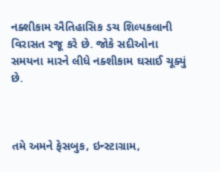નક્શીકામ ઐતિહાસિક ડચ શિલ્પકલાની વિરાસત રજૂ કરે છે. જોકે સદીઓના સમયના મારને લીધે નક્શીકામ ઘસાઈ ચૂક્યું છે.



તમે અમને ફેસબુક, ઇન્સ્ટાગ્રામ,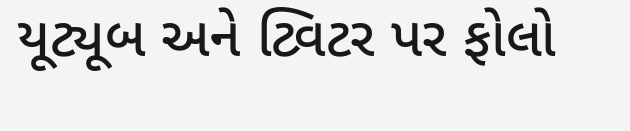યૂટ્યૂબ અને ટ્વિટર પર ફોલો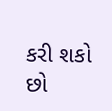કરી શકો છો